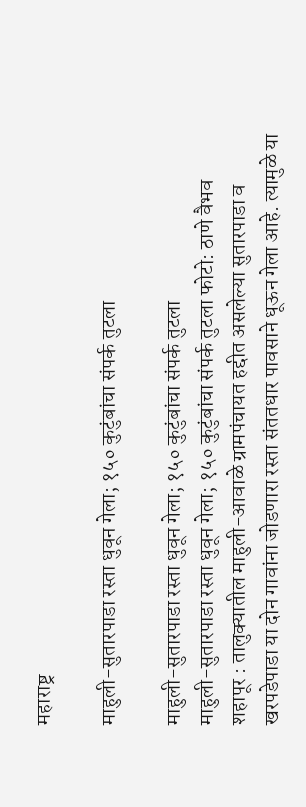महाराष्ट्र

माहुली-सुतारपाडा रस्ता धुवून गेला; १५० कुटुंबांचा संपर्क तुटला

माहुली-सुतारपाडा रस्ता धुवून गेला; १५० कुटुंबांचा संपर्क तुटला
माहुली-सुतारपाडा रस्ता धुवून गेला; १५० कुटुंबांचा संपर्क तुटला फोटो: ठाणे वैभव
शहापूर : तालुक्यातील माहुली-आवाळे ग्रामपंचायत हद्दीत असलेल्या सुतारपाडा व खरपडेपाडा या दोन गावांना जोडणारा रस्ता संततधार पावसाने धूऊन गेला आहे. त्यामुळे या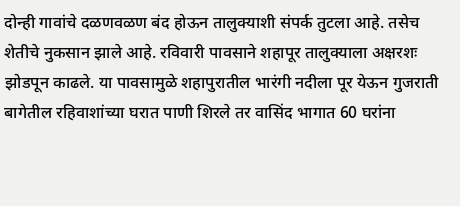दोन्ही गावांचे दळणवळण बंद होऊन तालुक्याशी संपर्क तुटला आहे. तसेच शेतीचे नुकसान झाले आहे. रविवारी पावसाने शहापूर तालुक्याला अक्षरशः झोडपून काढले. या पावसामुळे शहापुरातील भारंगी नदीला पूर येऊन गुजराती बागेतील रहिवाशांच्या घरात पाणी शिरले तर वासिंद भागात 60 घरांना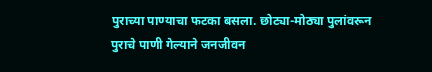पुराच्या पाण्याचा फटका बसला. छोट्या-मोठ्या पुलांवरून पुराचे पाणी गेल्याने जनजीवन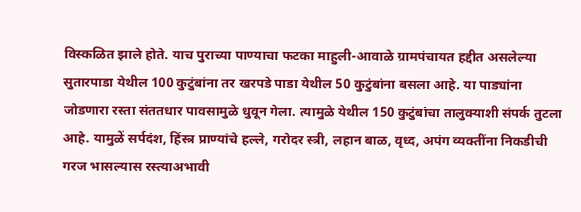विस्कळित झाले होते. याच पुराच्या पाण्याचा फटका माहुली-आवाळे ग्रामपंचायत हद्दीत असलेल्या सुतारपाडा येथील 100 कुटुंबांना तर खरपडे पाडा येथील 50 कुटुंबांना बसला आहे. या पाड्यांना जोडणारा रस्ता संततधार पावसामुळे धुवून गेला. त्यामुळे येथील 150 कुटुंबांचा तालुक्याशी संपर्क तुटला आहे. यामुळें सर्पदंश, हिंस्त्र प्राण्यांचे हल्ले, गरोदर स्त्री, लहान बाळ, वृध्द, अपंग व्यक्तींना निकडीची गरज भासल्यास रस्त्याअभावी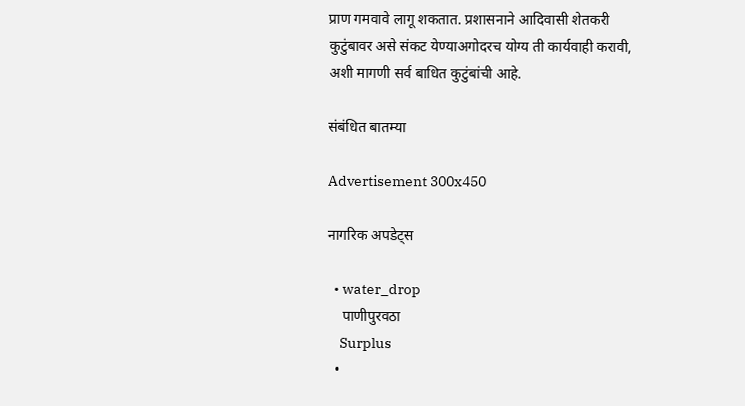प्राण गमवावे लागू शकतात. प्रशासनाने आदिवासी शेतकरी कुटुंबावर असे संकट येण्याअगोदरच योग्य ती कार्यवाही करावी, अशी मागणी सर्व बाधित कुटुंबांची आहे.

संबंधित बातम्या

Advertisement 300x450

नागरिक अपडेट्स

  • water_drop
    पाणीपुरवठा
    Surplus
  •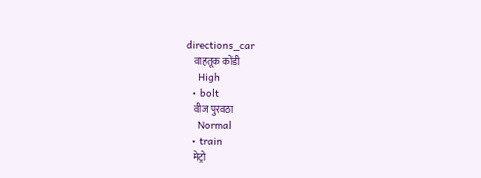directions_car
    वाहतूक कोंडी
    High
  • bolt
    वीज पुरवठा
    Normal
  • train
    मेट्रो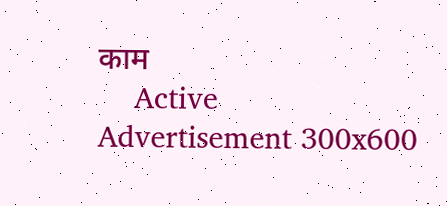काम
    Active
Advertisement 300x600